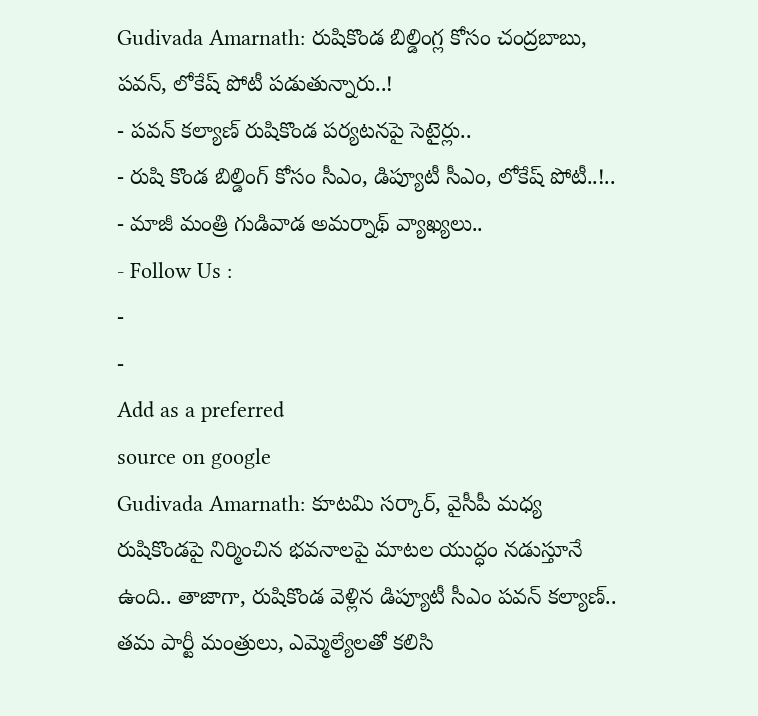Gudivada Amarnath: రుషికొండ బిల్డింగ్ల కోసం చంద్రబాబు, పవన్, లోకేష్ పోటీ పడుతున్నారు..!
- పవన్ కల్యాణ్ రుషికొండ పర్యటనపై సెటైర్లు..
- రుషి కొండ బిల్డింగ్ కోసం సీఎం, డిప్యూటీ సీఎం, లోకేష్ పోటీ..!..
- మాజీ మంత్రి గుడివాడ అమర్నాథ్ వ్యాఖ్యలు..
- Follow Us :
-
-
Add as a preferred
source on google
Gudivada Amarnath: కూటమి సర్కార్, వైసీపీ మధ్య రుషికొండపై నిర్మించిన భవనాలపై మాటల యుద్ధం నడుస్తూనే ఉంది.. తాజాగా, రుషికొండ వెళ్లిన డిప్యూటీ సీఎం పవన్ కల్యాణ్.. తమ పార్టీ మంత్రులు, ఎమ్మెల్యేలతో కలిసి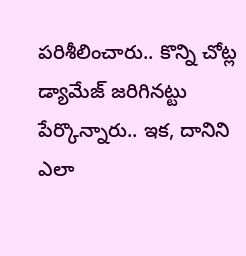పరిశీలించారు.. కొన్ని చోట్ల డ్యామేజ్ జరిగినట్టు పేర్కొన్నారు.. ఇక, దానిని ఎలా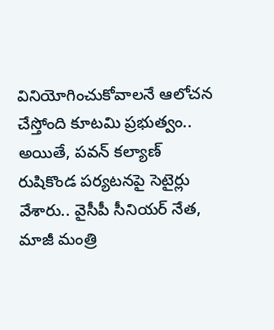వినియోగించుకోవాలనే ఆలోచన చేస్తోంది కూటమి ప్రభుత్వం.. అయితే, పవన్ కల్యాణ్ రుషికొండ పర్యటనపై సెటైర్లు వేశారు.. వైసీపీ సీనియర్ నేత, మాజీ మంత్రి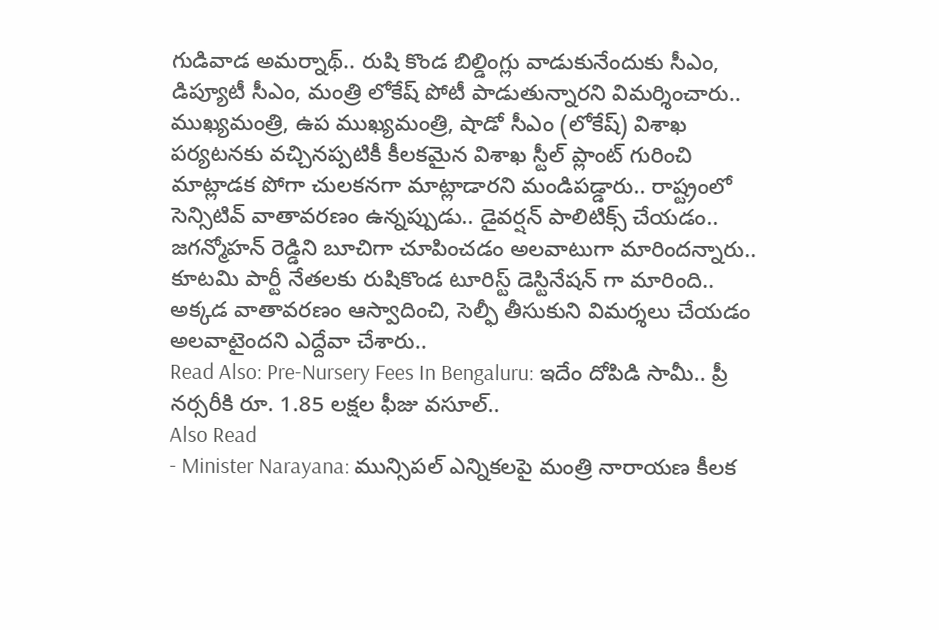గుడివాడ అమర్నాథ్.. రుషి కొండ బిల్డింగ్లు వాడుకునేందుకు సీఎం, డిప్యూటీ సీఎం, మంత్రి లోకేష్ పోటీ పాడుతున్నారని విమర్శించారు.. ముఖ్యమంత్రి, ఉప ముఖ్యమంత్రి, షాడో సీఎం (లోకేష్) విశాఖ పర్యటనకు వచ్చినప్పటికీ కీలకమైన విశాఖ స్టీల్ ప్లాంట్ గురించి మాట్లాడక పోగా చులకనగా మాట్లాడారని మండిపడ్డారు.. రాష్ట్రంలో సెన్సిటివ్ వాతావరణం ఉన్నప్పుడు.. డైవర్షన్ పాలిటిక్స్ చేయడం.. జగన్మోహన్ రెడ్డిని బూచిగా చూపించడం అలవాటుగా మారిందన్నారు.. కూటమి పార్టీ నేతలకు రుషికొండ టూరిస్ట్ డెస్టినేషన్ గా మారింది.. అక్కడ వాతావరణం ఆస్వాదించి, సెల్ఫీ తీసుకుని విమర్శలు చేయడం అలవాటైందని ఎద్దేవా చేశారు..
Read Also: Pre-Nursery Fees In Bengaluru: ఇదేం దోపిడి సామీ.. ప్రీ నర్సరీకి రూ. 1.85 లక్షల ఫీజు వసూల్..
Also Read
- Minister Narayana: మున్సిపల్ ఎన్నికలపై మంత్రి నారాయణ కీలక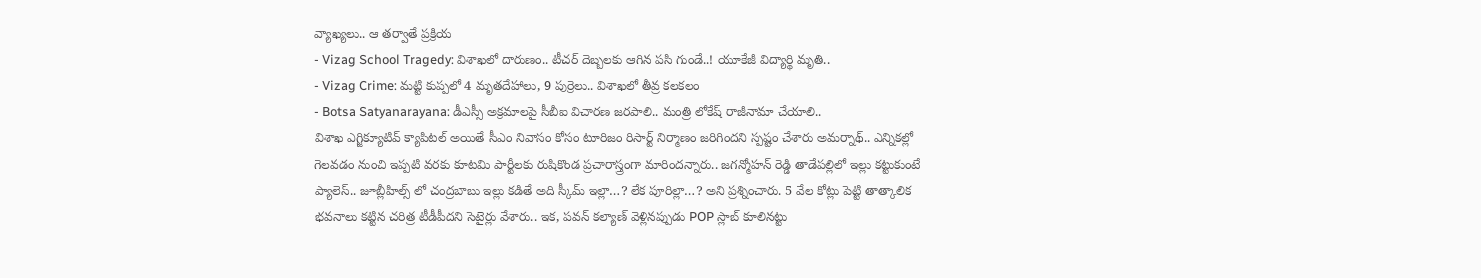వ్యాఖ్యలు.. ఆ తర్వాతే ప్రక్రియ
- Vizag School Tragedy: విశాఖలో దారుణం.. టీచర్ దెబ్బలకు ఆగిన పసి గుండే..! యూకేజీ విద్యార్థి మృతి..
- Vizag Crime: మట్టి కుప్పలో 4 మృతదేహాలు, 9 పుర్రెలు.. విశాఖలో తీవ్ర కలకలం
- Botsa Satyanarayana: డీఎస్సీ అక్రమాలపై సీబీఐ విచారణ జరపాలి.. మంత్రి లోకేష్ రాజీనామా చేయాలి..
విశాఖ ఎగ్జిక్యూటివ్ క్యాపిటల్ అయితే సీఎం నివాసం కోసం టూరిజం రిసార్ట్ నిర్మాణం జరిగిందని స్పష్టం చేశారు అమర్నాథ్.. ఎన్నికల్లో గెలవడం నుంచి ఇప్పటి వరకు కూటమి పార్టీలకు రుషికొండ ప్రచారాస్త్రంగా మారిందన్నారు.. జగన్మోహన్ రెడ్డి తాడేపల్లిలో ఇల్లు కట్టుకుంటే ప్యాలెస్.. జూబ్లీహిల్స్ లో చంద్రబాబు ఇల్లు కడితే అది స్కీమ్ ఇల్లా…? లేక పూరిల్లా…? అని ప్రశ్నించారు. 5 వేల కోట్లు పెట్టి తాత్కాలిక భవనాలు కట్టిన చరిత్ర టీడీపీదని సెటైర్లు వేశారు.. ఇక, పవన్ కల్యాణ్ వెళ్లినప్పుడు POP స్లాబ్ కూలినట్టు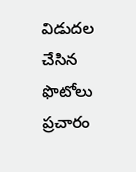విడుదల చేసిన ఫొటోలు ప్రచారం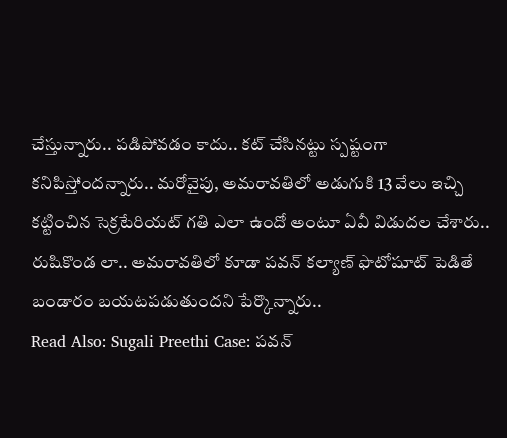చేస్తున్నారు.. పడిపోవడం కాదు.. కట్ చేసినట్టు స్పష్టంగా కనిపిస్తోందన్నారు.. మరోవైపు, అమరావతిలో అడుగుకి 13 వేలు ఇచ్చి కట్టించిన సెక్రటేరియట్ గతి ఎలా ఉందో అంటూ ఏవీ విడుదల చేశారు.. రుషికొండ లా.. అమరావతిలో కూడా పవన్ కల్యాణ్ ఫొటోషూట్ పెడితే బండారం బయటపడుతుందని పేర్కొన్నారు..
Read Also: Sugali Preethi Case: పవన్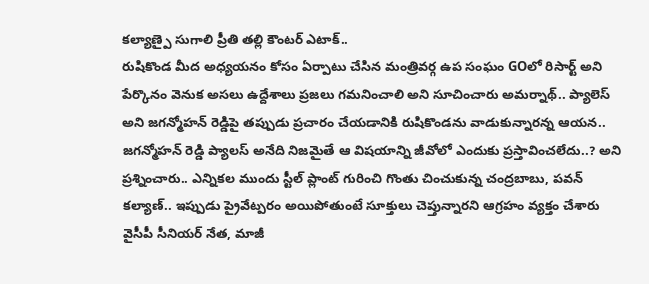కల్యాణ్పై సుగాలి ప్రీతి తల్లి కౌంటర్ ఎటాక్..
రుషికొండ మీద అధ్యయనం కోసం ఏర్పాటు చేసిన మంత్రివర్గ ఉప సంఘం GOలో రిసార్ట్ అని పేర్కొనం వెనుక అసలు ఉద్దేశాలు ప్రజలు గమనించాలి అని సూచించారు అమర్నాథ్.. ప్యాలెస్ అని జగన్మోహన్ రెడ్డిపై తప్పుడు ప్రచారం చేయడానికి రుషికొండను వాడుకున్నారన్న ఆయన.. జగన్మోహన్ రెడ్డి ప్యాలస్ అనేది నిజమైతే ఆ విషయాన్ని జీవోలో ఎందుకు ప్రస్తావించలేదు..? అని ప్రశ్నించారు.. ఎన్నికల ముందు స్టీల్ ప్లాంట్ గురించి గొంతు చించుకున్న చంద్రబాబు, పవన్ కల్యాణ్.. ఇప్పుడు ప్రైవేట్పరం అయిపోతుంటే సూక్తులు చెప్తున్నారని ఆగ్రహం వ్యక్తం చేశారు వైసీపీ సీనియర్ నేత, మాజీ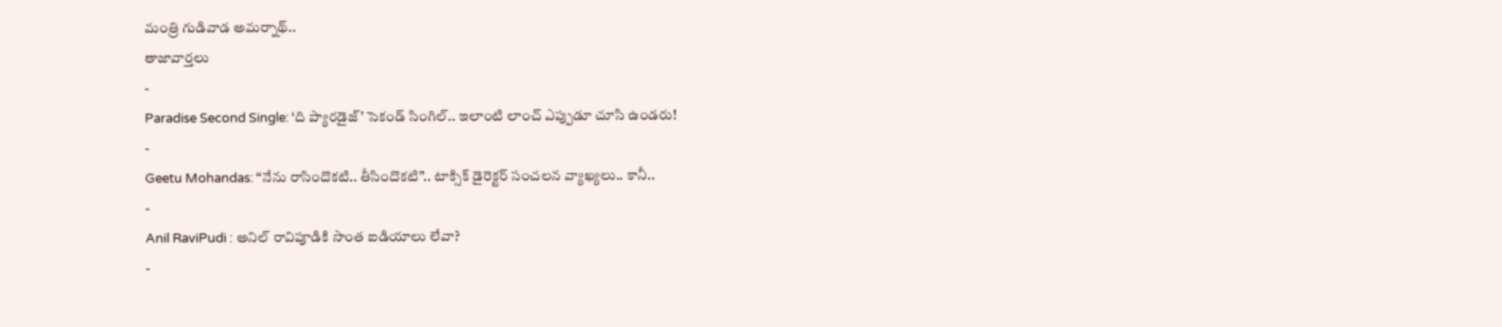మంత్రి గుడివాడ అమర్నాథ్..
తాజావార్తలు
-
Paradise Second Single: ‘ది ప్యారడైజ్’ సెకండ్ సింగిల్.. ఇలాంటి లాంచ్ ఎప్పుడూ చూసి ఉండరు!
-
Geetu Mohandas: “నేను రాసిందొకటి.. తీసిందొకటి”.. టాక్సిక్ డైరెక్టర్ సంచలన వ్యాఖ్యలు.. కానీ..
-
Anil RaviPudi : అనిల్ రావిపూడికి సొంత ఐడియాలు లేవా?
-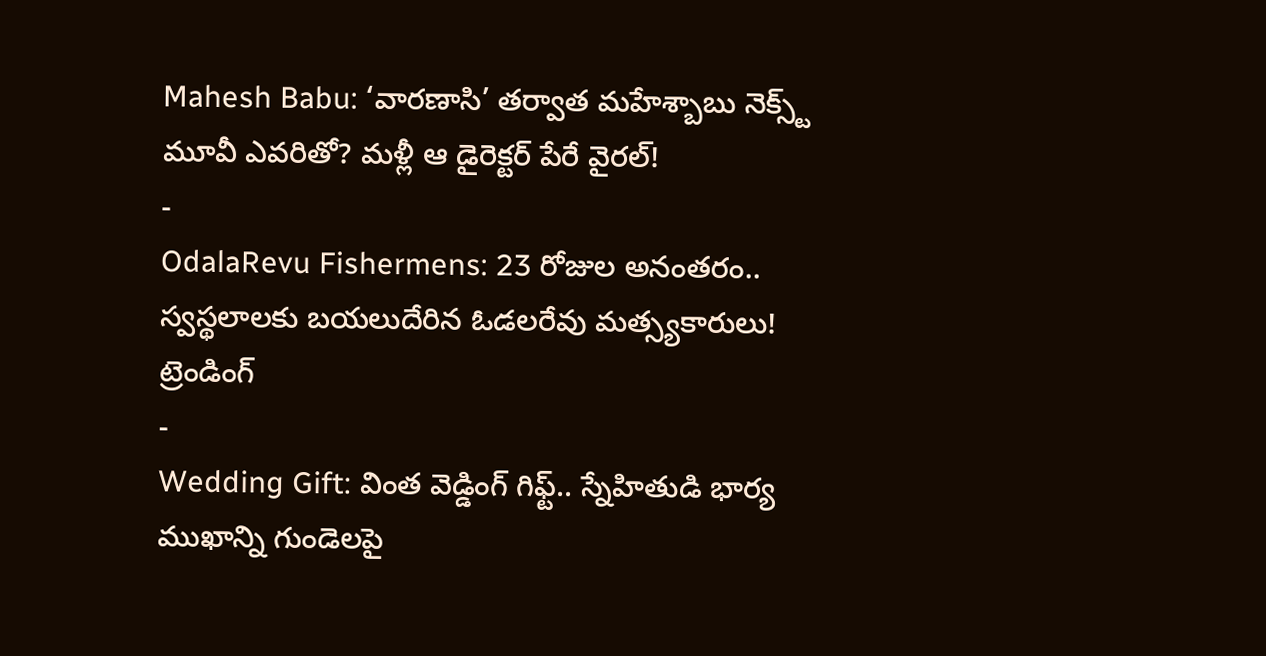Mahesh Babu: ‘వారణాసి’ తర్వాత మహేశ్బాబు నెక్స్ట్ మూవీ ఎవరితో? మళ్లీ ఆ డైరెక్టర్ పేరే వైరల్!
-
OdalaRevu Fishermens: 23 రోజుల అనంతరం.. స్వస్థలాలకు బయలుదేరిన ఓడలరేవు మత్స్యకారులు!
ట్రెండింగ్
-
Wedding Gift: వింత వెడ్డింగ్ గిఫ్ట్.. స్నేహితుడి భార్య ముఖాన్ని గుండెలపై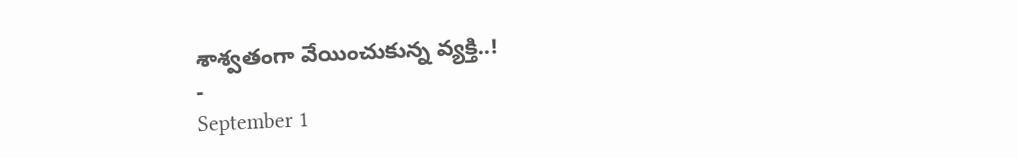శాశ్వతంగా వేయించుకున్న వ్యక్తి..!
-
September 1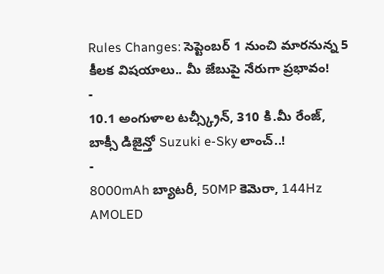Rules Changes: సెప్టెంబర్ 1 నుంచి మారనున్న 5 కీలక విషయాలు.. మీ జేబుపై నేరుగా ప్రభావం!
-
10.1 అంగుళాల టచ్స్క్రీన్, 310 కి.మీ రేంజ్, బాక్సీ డిజైన్తో Suzuki e-Sky లాంచ్..!
-
8000mAh బ్యాటరీ, 50MP కెమెరా, 144Hz AMOLED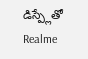డిస్ప్లేతో Realme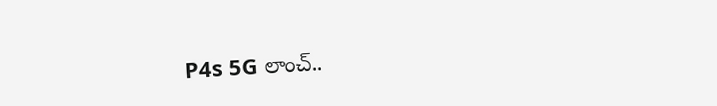P4s 5G లాంచ్..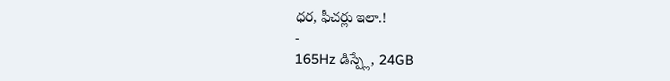ధర, ఫీచర్లు ఇలా.!
-
165Hz డిస్ప్లే, 24GB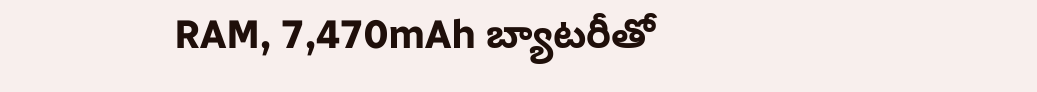RAM, 7,470mAh బ్యాటరీతో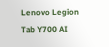Lenovo Legion Tab Y700 AI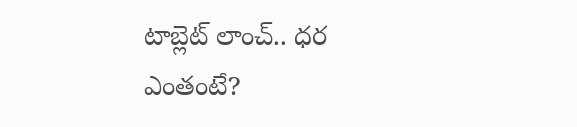టాబ్లెట్ లాంచ్.. ధర ఎంతంటే?